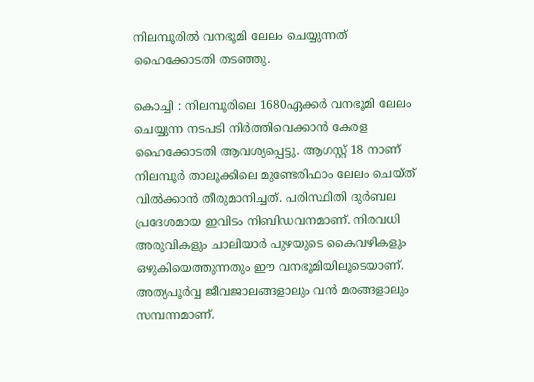നിലമ്പൂരില്‍ വനഭൂമി ലേലം ചെയ്യുന്നത് ഹൈക്കോടതി തടഞ്ഞു.

കൊച്ചി : നിലമ്പൂരിലെ 1680ഏക്കര്‍ വനഭൂമി ലേലം ചെയ്യുന്ന നടപടി നിര്‍ത്തിവെക്കാന്‍ കേരള ഹൈക്കോടതി ആവശ്യപ്പെട്ടു. ആഗസ്റ്റ് 18 നാണ് നിലമ്പൂര്‍ താലൂക്കിലെ മുണ്ടേരിഫാം ലേലം ചെയ്ത് വില്‍ക്കാന്‍ തീരുമാനിച്ചത്. പരിസ്ഥിതി ദുര്‍ബല പ്രദേശമായ ഇവിടം നിബിഡവനമാണ്. നിരവധി അരുവികളും ചാലിയാര്‍ പുഴയുടെ കൈവഴികളും ഒഴുകിയെത്തുന്നതും ഈ വനഭൂമിയിലൂടെയാണ്. അത്യപൂര്‍വ്വ ജീവജാലങ്ങളാലും വന്‍ മരങ്ങളാലും സമ്പന്നമാണ്.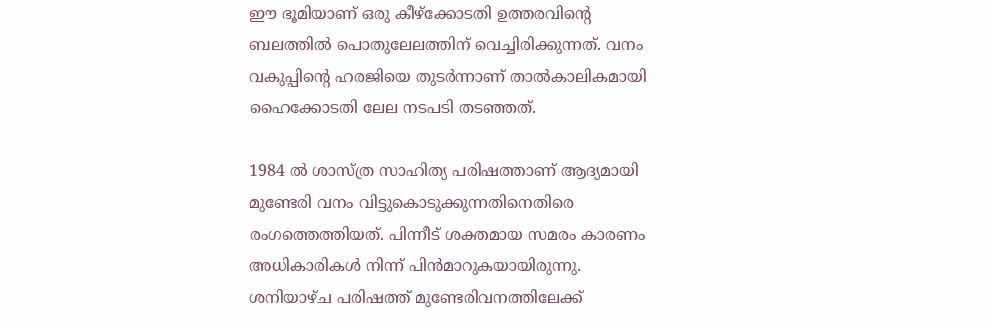ഈ ഭൂമിയാണ് ഒരു കീഴ്‌ക്കോടതി ഉത്തരവിന്റെ ബലത്തില്‍ പൊതുലേലത്തിന് വെച്ചിരിക്കുന്നത്. വനം വകുപ്പിന്റെ ഹരജിയെ തുടര്‍ന്നാണ് താല്‍കാലികമായി ഹൈക്കോടതി ലേല നടപടി തടഞ്ഞത്.

1984 ല്‍ ശാസ്ത്ര സാഹിത്യ പരിഷത്താണ് ആദ്യമായി മുണ്ടേരി വനം വിട്ടുകൊടുക്കുന്നതിനെതിരെ രംഗത്തെത്തിയത്. പിന്നീട് ശക്തമായ സമരം കാരണം അധികാരികള്‍ നിന്ന് പിന്‍മാറുകയായിരുന്നു. ശനിയാഴ്ച പരിഷത്ത് മുണ്ടേരിവനത്തിലേക്ക്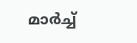മാര്‍ച്ച്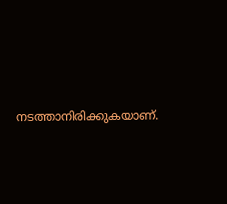നടത്താനിരിക്കുകയാണ്.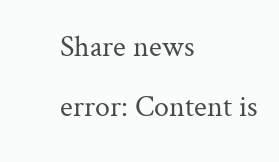Share news
error: Content is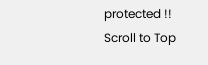protected !!
Scroll to Top